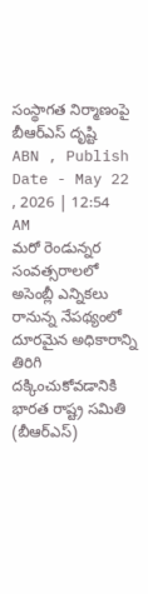సంస్థాగత నిర్మాణంపై బీఆర్ఎస్ దృష్టి
ABN , Publish Date - May 22 , 2026 | 12:54 AM
మరో రెండున్నర సంవత్సరాలలో అసెంబ్లీ ఎన్నికలు రానున్న నేపథ్యంలో దూరమైన అధికారాన్ని తిరిగి దక్కించుకోవడానికి భారత రాష్ట్ర సమితి (బీఆర్ఎస్)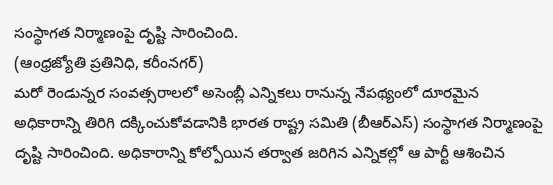సంస్థాగత నిర్మాణంపై దృష్టి సారించింది.
(ఆంధ్రజ్యోతి ప్రతినిధి, కరీంనగర్)
మరో రెండున్నర సంవత్సరాలలో అసెంబ్లీ ఎన్నికలు రానున్న నేపథ్యంలో దూరమైన అధికారాన్ని తిరిగి దక్కించుకోవడానికి భారత రాష్ట్ర సమితి (బీఆర్ఎస్) సంస్థాగత నిర్మాణంపై దృష్టి సారించింది. అధికారాన్ని కోల్పోయిన తర్వాత జరిగిన ఎన్నికల్లో ఆ పార్టీ ఆశించిన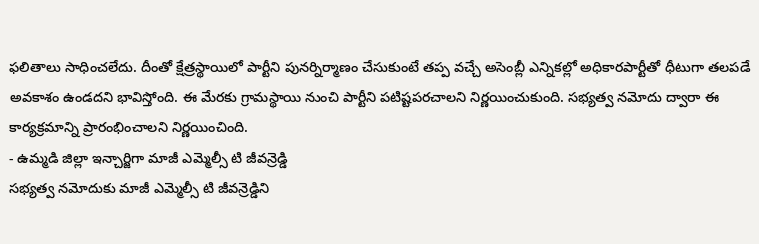ఫలితాలు సాధించలేదు. దీంతో క్షేత్రస్థాయిలో పార్టీని పునర్నిర్మాణం చేసుకుంటే తప్ప వచ్చే అసెంబ్లీ ఎన్నికల్లో అధికారపార్టీతో ధీటుగా తలపడే అవకాశం ఉండదని భావిస్తోంది. ఈ మేరకు గ్రామస్థాయి నుంచి పార్టీని పటిష్టపరచాలని నిర్ణయించుకుంది. సభ్యత్వ నమోదు ద్వారా ఈ కార్యక్రమాన్ని ప్రారంభించాలని నిర్ణయించింది.
- ఉమ్మడి జిల్లా ఇన్చార్జిగా మాజీ ఎమ్మెల్సీ టి జీవన్రెడ్డి
సభ్యత్వ నమోదుకు మాజీ ఎమ్మెల్సీ టి జీవన్రెడ్డిని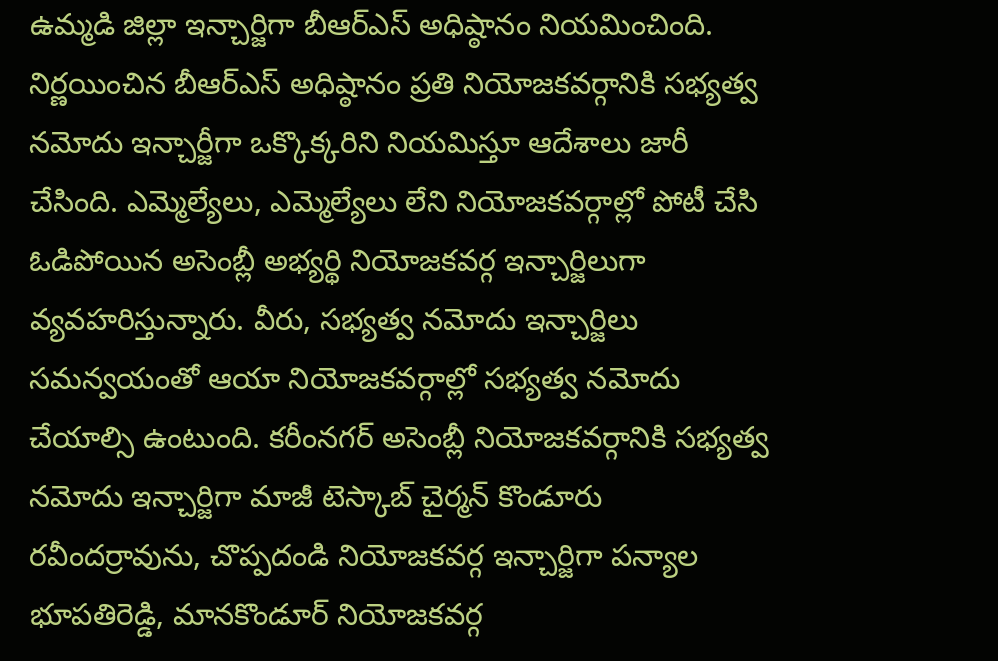ఉమ్మడి జిల్లా ఇన్చార్జిగా బీఆర్ఎస్ అధిష్ఠానం నియమించింది. నిర్ణయించిన బీఆర్ఎస్ అధిష్ఠానం ప్రతి నియోజకవర్గానికి సభ్యత్వ నమోదు ఇన్చార్జీగా ఒక్కొక్కరిని నియమిస్తూ ఆదేశాలు జారీ చేసింది. ఎమ్మెల్యేలు, ఎమ్మెల్యేలు లేని నియోజకవర్గాల్లో పోటీ చేసి ఓడిపోయిన అసెంబ్లీ అభ్యర్థి నియోజకవర్గ ఇన్చార్జిలుగా వ్యవహరిస్తున్నారు. వీరు, సభ్యత్వ నమోదు ఇన్చార్జిలు సమన్వయంతో ఆయా నియోజకవర్గాల్లో సభ్యత్వ నమోదు చేయాల్సి ఉంటుంది. కరీంనగర్ అసెంబ్లీ నియోజకవర్గానికి సభ్యత్వ నమోదు ఇన్చార్జిగా మాజీ టెస్కాబ్ చైర్మన్ కొండూరు రవీందర్రావును, చొప్పదండి నియోజకవర్గ ఇన్చార్జిగా పన్యాల భూపతిరెడ్డి, మానకొండూర్ నియోజకవర్గ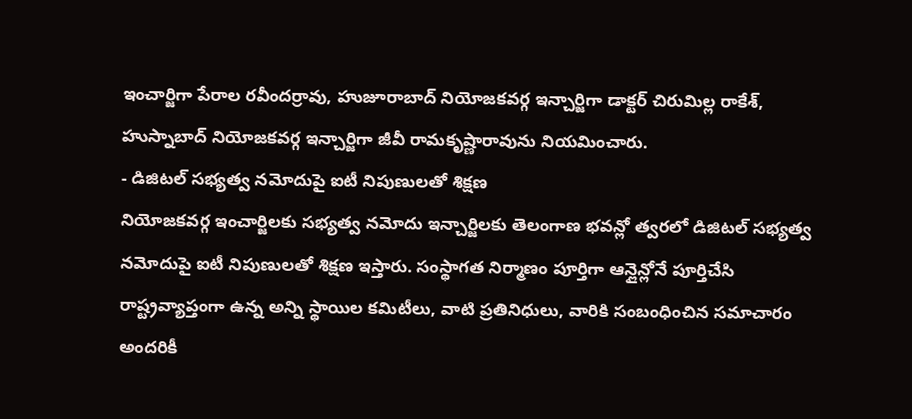ఇంచార్జిగా పేరాల రవీందర్రావు, హుజూరాబాద్ నియోజకవర్గ ఇన్చార్జిగా డాక్టర్ చిరుమిల్ల రాకేశ్, హుస్నాబాద్ నియోజకవర్గ ఇన్చార్జిగా జీవీ రామకృష్ణారావును నియమించారు.
- డిజిటల్ సభ్యత్వ నమోదుపై ఐటీ నిపుణులతో శిక్షణ
నియోజకవర్గ ఇంచార్జిలకు సభ్యత్వ నమోదు ఇన్చార్జిలకు తెలంగాణ భవన్లో త్వరలో డిజిటల్ సభ్యత్వ నమోదుపై ఐటీ నిపుణులతో శిక్షణ ఇస్తారు. సంస్థాగత నిర్మాణం పూర్తిగా ఆన్లైన్లోనే పూర్తిచేసి రాష్ట్రవ్యాప్తంగా ఉన్న అన్ని స్థాయిల కమిటీలు, వాటి ప్రతినిధులు, వారికి సంబంధించిన సమాచారం అందరికీ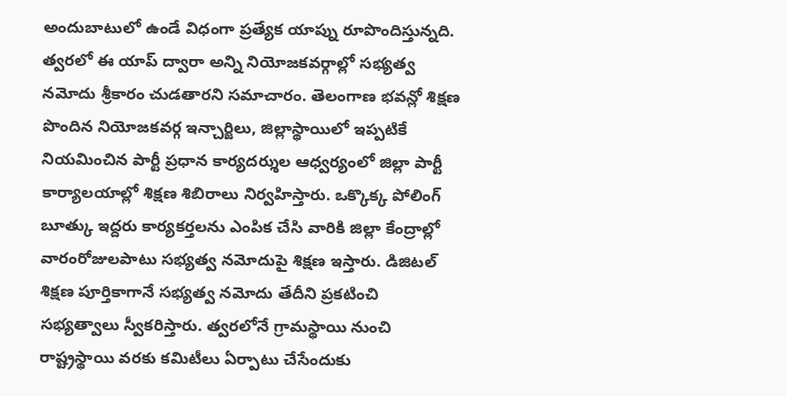అందుబాటులో ఉండే విధంగా ప్రత్యేక యాప్ను రూపొందిస్తున్నది. త్వరలో ఈ యాప్ ద్వారా అన్ని నియోజకవర్గాల్లో సభ్యత్వ నమోదు శ్రీకారం చుడతారని సమాచారం. తెలంగాణ భవన్లో శిక్షణ పొందిన నియోజకవర్గ ఇన్చార్జిలు, జిల్లాస్థాయిలో ఇప్పటికే నియమించిన పార్టీ ప్రధాన కార్యదర్శుల ఆధ్వర్యంలో జిల్లా పార్టీ కార్యాలయాల్లో శిక్షణ శిబిరాలు నిర్వహిస్తారు. ఒక్కొక్క పోలింగ్ బూత్కు ఇద్దరు కార్యకర్తలను ఎంపిక చేసి వారికి జిల్లా కేంద్రాల్లో వారంరోజులపాటు సభ్యత్వ నమోదుపై శిక్షణ ఇస్తారు. డిజిటల్ శిక్షణ పూర్తికాగానే సభ్యత్వ నమోదు తేదీని ప్రకటించి సభ్యత్వాలు స్వీకరిస్తారు. త్వరలోనే గ్రామస్థాయి నుంచి రాష్ట్రస్థాయి వరకు కమిటీలు ఏర్పాటు చేసేందుకు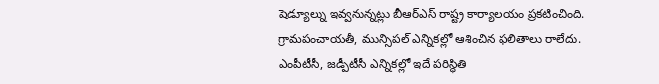షెడ్యూల్ను ఇవ్వనున్నట్లు బీఆర్ఎస్ రాష్ట్ర కార్యాలయం ప్రకటించింది. గ్రామపంచాయతీ, మున్సిపల్ ఎన్నికల్లో ఆశించిన ఫలితాలు రాలేదు. ఎంపీటీసీ, జడ్పీటీసీ ఎన్నికల్లో ఇదే పరిస్థితి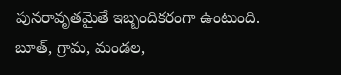పునరావృతమైతే ఇబ్బందికరంగా ఉంటుంది. బూత్, గ్రామ, మండల,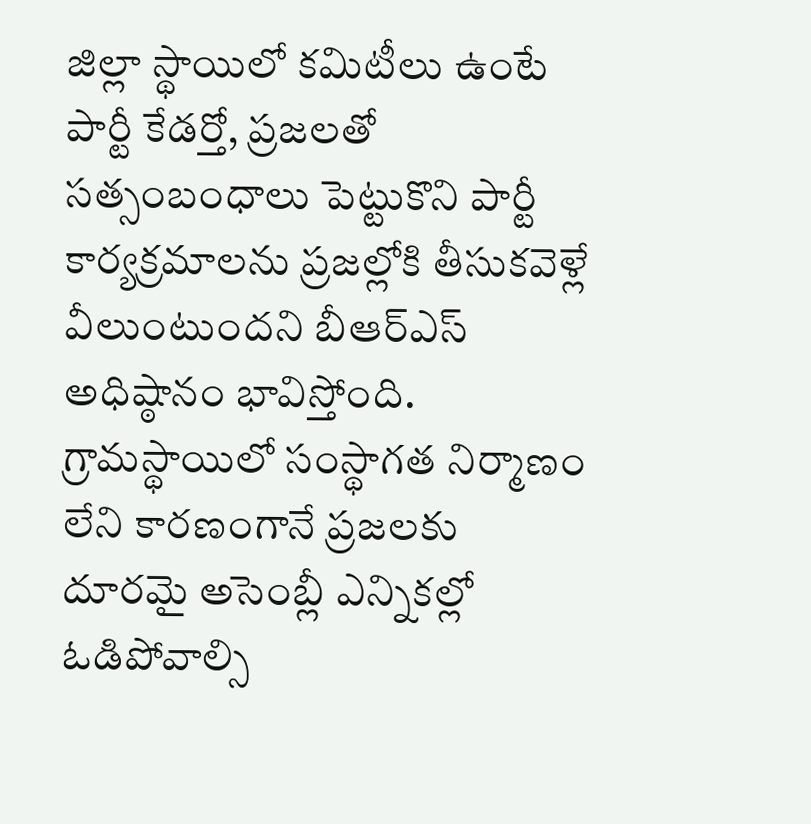జిల్లా స్థాయిలో కమిటీలు ఉంటే పార్టీ కేడర్తో, ప్రజలతో సత్సంబంధాలు పెట్టుకొని పార్టీ కార్యక్రమాలను ప్రజల్లోకి తీసుకవెళ్లే వీలుంటుందని బీఆర్ఎస్ అధిష్ఠానం భావిస్తోంది. గ్రామస్థాయిలో సంస్థాగత నిర్మాణం లేని కారణంగానే ప్రజలకు దూరమై అసెంబ్లీ ఎన్నికల్లో ఓడిపోవాల్సి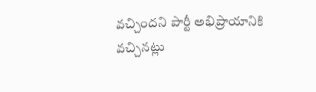వచ్చిందని పార్టీ అభిప్రాయానికి వచ్చినట్లు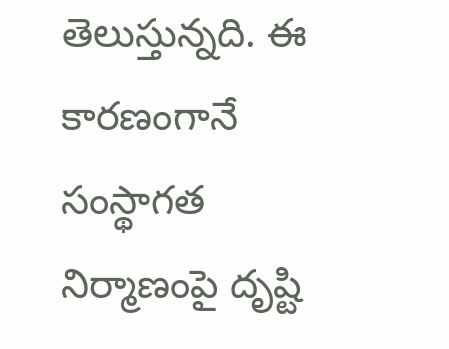తెలుస్తున్నది. ఈ కారణంగానే సంస్థాగత నిర్మాణంపై దృష్టి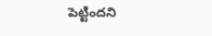పెట్టిందని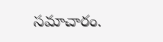సమాచారం.